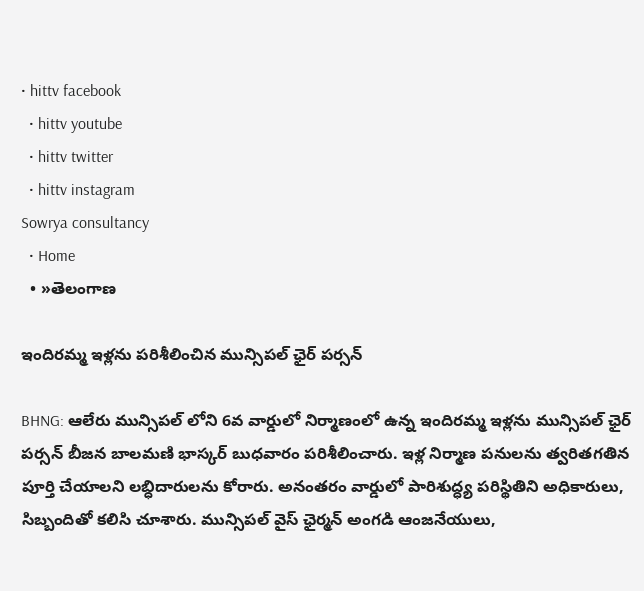• hittv facebook
  • hittv youtube
  • hittv twitter
  • hittv instagram
Sowrya consultancy
  • Home
  • »తెలంగాణ

ఇందిరమ్మ ఇళ్లను పరిశీలించిన మున్సిపల్ ఛైర్ పర్సన్

BHNG: ఆలేరు మున్సిపల్ లోని 6వ వార్డులో నిర్మాణంలో ఉన్న ఇందిరమ్మ ఇళ్లను మున్సిపల్ ఛైర్ పర్సన్ బీజన బాలమణి భాస్కర్ బుధవారం పరిశీలించారు. ఇళ్ల నిర్మాణ పనులను త్వరితగతిన పూర్తి చేయాలని లబ్ధిదారులను కోరారు. అనంతరం వార్డులో పారిశుద్ధ్య పరిస్థితిని అధికారులు, సిబ్బందితో కలిసి చూశారు. మున్సిపల్ వైస్ ఛైర్మన్ అంగడి ఆంజనేయులు,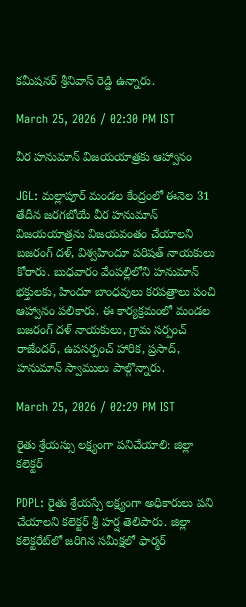కమీషనర్ శ్రీనివాస్ రెడ్డి ఉన్నారు.

March 25, 2026 / 02:30 PM IST

వీర హనుమాన్ విజయయాత్రకు ఆహ్వానం

JGL: మల్లాపూర్ మండల కేంద్రంలో ఈనెల 31 తేదీన జరగబోయే వీర హనుమాన్ విజయయాత్రను విజయవంతం చేయాలని బజరంగ్ దళ్, విశ్వహిందూ పరిషత్ నాయకులు కోరారు. బుధవారం వేంపల్లిలోని హనుమాన్ భక్తులకు, హిందూ బాంధవులు కరపత్రాలు పంచి ఆహ్వానం పలికారు. ఈ కార్యక్రమంలో మండల బజరంగ్ దళ్ నాయకులు, గ్రామ సర్పంచ్ రాజేందర్, ఉపసర్పంచ్ హారిక, ప్రసాద్, హనుమాన్ స్వాములు పాల్గొన్నారు.

March 25, 2026 / 02:29 PM IST

రైతు శ్రేయస్సు లక్ష్యంగా పనిచేయాలి: జిల్లా కలెక్టర్

PDPL: రైతు శ్రేయస్సే లక్ష్యంగా అధికారులు పని చేయాలని కలెక్టర్ శ్రీ హర్ష తెలిపారు. జిల్లా కలెక్టరేట్‌లో జరిగిన సమీక్షలో ఫార్మర్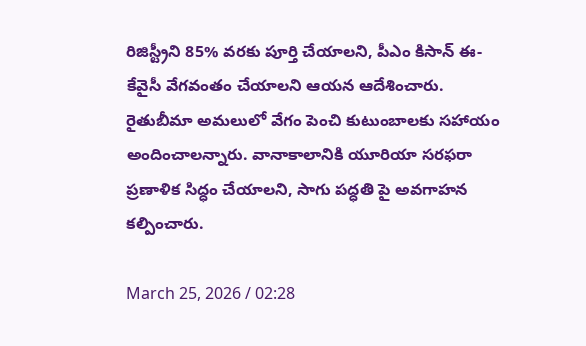రిజిస్ట్రీని 85% వరకు పూర్తి చేయాలని, పీఎం కిసాన్ ఈ-కేవైసీ వేగవంతం చేయాలని ఆయన ఆదేశించారు. రైతుబీమా అమలులో వేగం పెంచి కుటుంబాలకు సహాయం అందించాలన్నారు. వానాకాలానికి యూరియా సరఫరా ప్రణాళిక సిద్ధం చేయాలని, సాగు పద్ధతి పై అవగాహన కల్పించారు.

March 25, 2026 / 02:28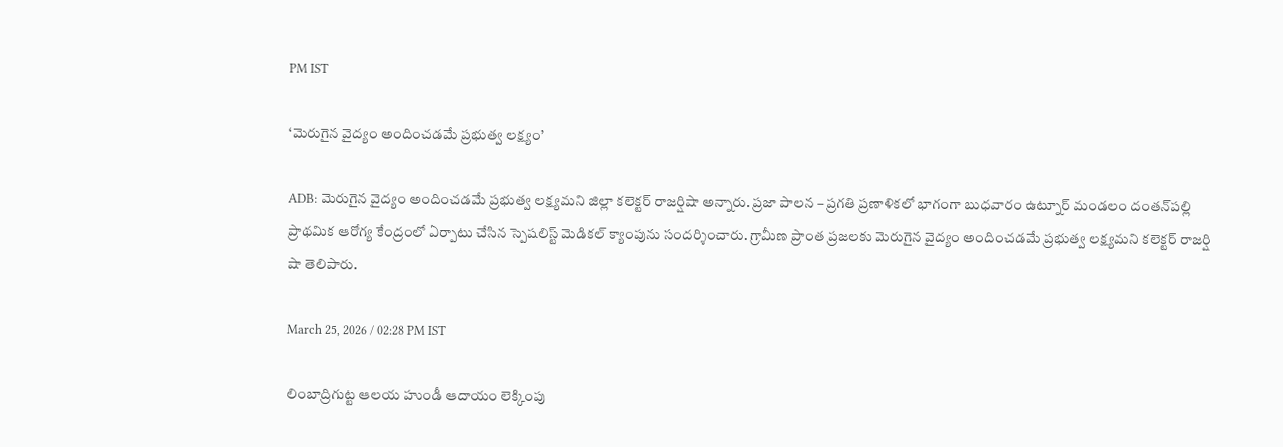PM IST

‘మెరుగైన వైద్యం అందించడమే ప్రభుత్వ లక్ష్యం’

ADB: మెరుగైన వైద్యం అందించడమే ప్రభుత్వ లక్ష్యమని జిల్లా కలెక్టర్ రాజర్షిషా అన్నారు. ప్రజా పాలన – ప్రగతి ప్రణాళికలో భాగంగా బుధవారం ఉట్నూర్ మండలం దంతన్‌పల్లి ప్రాథమిక ఆరోగ్య కేంద్రంలో ఏర్పాటు చేసిన స్పెషలిస్ట్ మెడికల్ క్యాంపును సందర్శించారు. గ్రామీణ ప్రాంత ప్రజలకు మెరుగైన వైద్యం అందించడమే ప్రభుత్వ లక్ష్యమని కలెక్టర్ రాజర్షి షా తెలిపారు.

March 25, 2026 / 02:28 PM IST

లింబాద్రిగుట్ట ఆలయ హుండీ ఆదాయం లెక్కింపు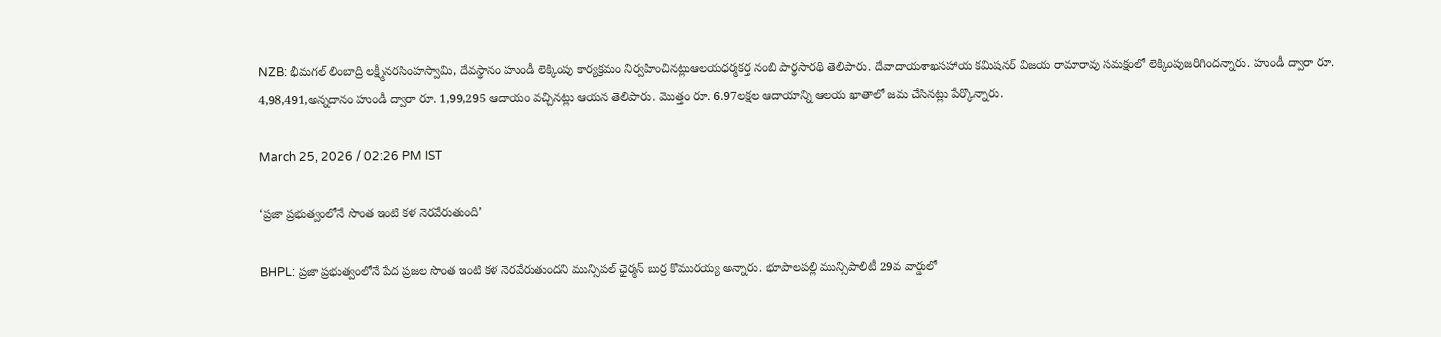NZB: భీమగల్ లింబాద్రి లక్ష్మీనరసింహస్వామి, దేవస్థానం హుండీ లెక్కింపు కార్యక్రమం నిర్వహించినట్లుఆలయధర్మకర్త నంబి పార్థసారథి తెలిపారు. దేవాదాయశాఖసహాయ కమిషనర్ విజయ రామారావు సమక్షంలో లెక్కింపుజరిగిందన్నారు. హుండీ ద్వారా రూ. 4,98,491,అన్నదానం హుండీ ద్వారా రూ. 1,99,295 ఆదాయం వచ్చినట్లు ఆయన తెలిపారు. మొత్తం రూ. 6.97లక్షల ఆదాయాన్ని ఆలయ ఖాతాలో జమ చేసినట్లు పేర్కొన్నారు.

March 25, 2026 / 02:26 PM IST

‘ప్రజా ప్రభుత్వంలోనే సొంత ఇంటి కళ నెరవేరుతుంది’

BHPL: ప్రజా ప్రభుత్వంలోనే పేద ప్రజల సొంత ఇంటి కళ నెరవేరుతుందని మున్సిపల్ ఛైర్మన్ బుర్ర కొమురయ్య అన్నారు. భూపాలపల్లి మున్సిపాలిటీ 29వ వార్డులో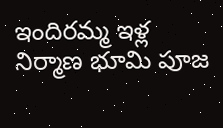ఇందిరమ్మ ఇళ్ల నిర్మాణ భూమి పూజ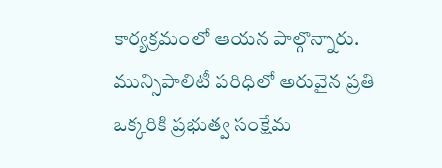కార్యక్రమంలో ఆయన పాల్గొన్నారు. మున్సిపాలిటీ పరిధిలో అరువైన ప్రతి ఒక్కరికి ప్రభుత్వ సంక్షేమ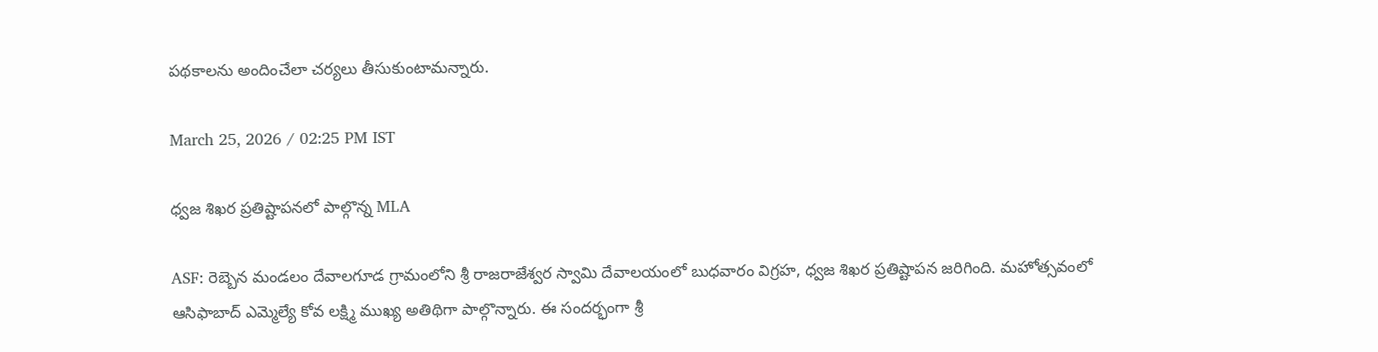పథకాలను అందించేలా చర్యలు తీసుకుంటామన్నారు.

March 25, 2026 / 02:25 PM IST

ధ్వజ శిఖర ప్రతిష్టాపనలో పాల్గొన్న MLA

ASF: రెబ్బెన మండలం దేవాలగూడ గ్రామంలోని శ్రీ రాజరాజేశ్వర స్వామి దేవాలయంలో బుధవారం విగ్రహ, ధ్వజ శిఖర ప్రతిష్టాపన జరిగింది. మహోత్సవంలో ఆసిఫాబాద్ ఎమ్మెల్యే కోవ లక్ష్మి ముఖ్య అతిథిగా పాల్గొన్నారు. ఈ సందర్భంగా శ్రీ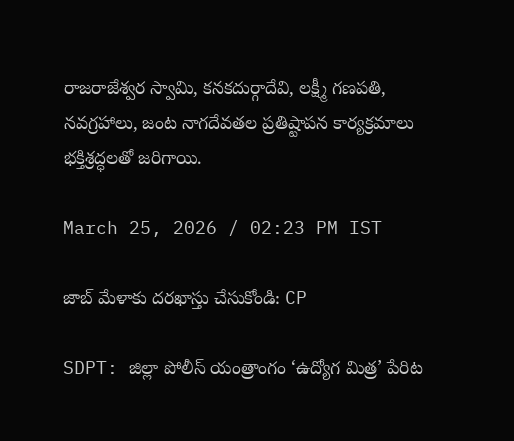రాజరాజేశ్వర స్వామి, కనకదుర్గాదేవి, లక్ష్మీ గణపతి, నవగ్రహాలు, జంట నాగదేవతల ప్రతిష్టాపన కార్యక్రమాలు భక్తిశ్రద్ధలతో జరిగాయి.

March 25, 2026 / 02:23 PM IST

జాబ్ మేళాకు దరఖాస్తు చేసుకోండి: CP

SDPT: జిల్లా పోలీస్ యంత్రాంగం ‘ఉద్యోగ మిత్ర’ పేరిట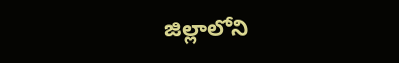జిల్లాలోని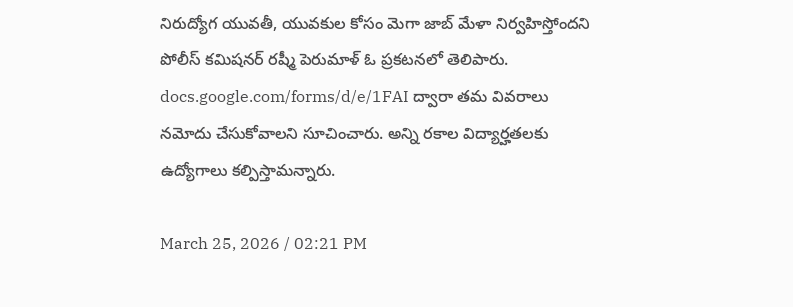నిరుద్యోగ యువతీ, యువకుల కోసం మెగా జాబ్ మేళా నిర్వహిస్తోందని పోలీస్ కమిషనర్ రష్మీ పెరుమాళ్ ఓ ప్రకటనలో తెలిపారు. docs.google.com/forms/d/e/1FAI ద్వారా తమ వివరాలు నమోదు చేసుకోవాలని సూచించారు. అన్ని రకాల విద్యార్హతలకు ఉద్యోగాలు కల్పిస్తామన్నారు.

March 25, 2026 / 02:21 PM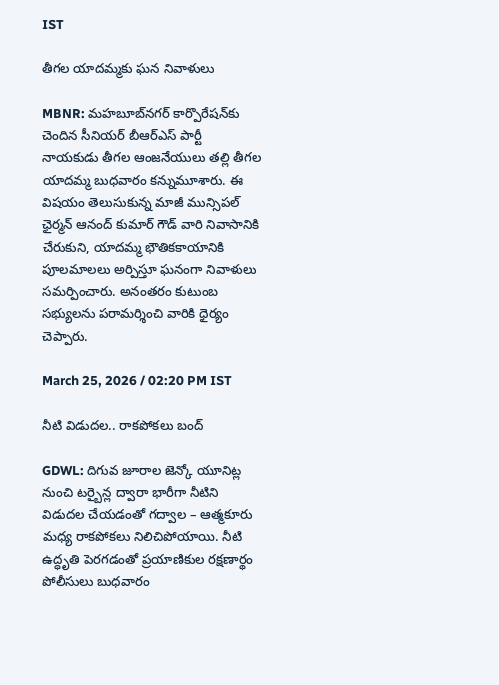IST

తీగల యాదమ్మకు ఘన నివాళులు

MBNR: మహబూబ్‌నగర్ కార్పొరేషన్‌కు చెందిన సీనియర్ బీఆర్‌ఎస్ పార్టీ నాయకుడు తీగల ఆంజనేయులు తల్లి తీగల యాదమ్మ బుధవారం కన్నుమూశారు. ఈ విషయం తెలుసుకున్న మాజీ మున్సిపల్ ఛైర్మన్ ఆనంద్ కుమార్ గౌడ్ వారి నివాసానికి చేరుకుని, యాదమ్మ భౌతికకాయానికి పూలమాలలు అర్పిస్తూ ఘనంగా నివాళులు సమర్పించారు. అనంతరం కుటుంబ సభ్యులను పరామర్శించి వారికి ధైర్యం చెప్పారు.

March 25, 2026 / 02:20 PM IST

నీటి విడుదల.. రాకపోకలు బంద్

GDWL: దిగువ జూరాల జెన్కో యూనిట్ల నుంచి టర్బైన్ల ద్వారా భారీగా నీటిని విడుదల చేయడంతో గద్వాల – ఆత్మకూరు మధ్య రాకపోకలు నిలిచిపోయాయి. నీటి ఉద్ధృతి పెరగడంతో ప్రయాణికుల రక్షణార్థం పోలీసులు బుధవారం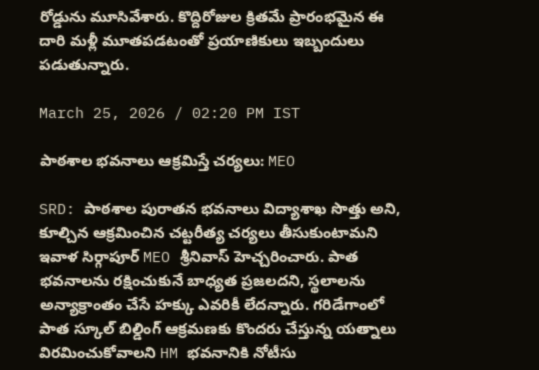రోడ్డును మూసివేశారు. కొద్దిరోజుల క్రితమే ప్రారంభమైన ఈ దారి మళ్లీ మూతపడటంతో ప్రయాణికులు ఇబ్బందులు పడుతున్నారు.

March 25, 2026 / 02:20 PM IST

పాఠశాల భవనాలు ఆక్రమిస్తే చర్యలు: MEO

SRD: పాఠశాల పురాతన భవనాలు విద్యాశాఖ సొత్తు అని, కూల్చిన ఆక్రమించిన చట్టరీత్య చర్యలు తీసుకుంటామని ఇవాళ సిర్గాపూర్ MEO శ్రీనివాస్ హెచ్చరించారు. పాత భవనాలను రక్షించుకునే బాధ్యత ప్రజలదని, స్థలాలను అన్యాక్రాంతం చేసే హక్కు ఎవరికీ లేదన్నారు. గరిడేగాంలో పాత స్కూల్ బిల్డింగ్ ఆక్రమణకు కొందరు చేస్తున్న యత్నాలు విరమించుకోవాలని HM భవనానికి నోటీసు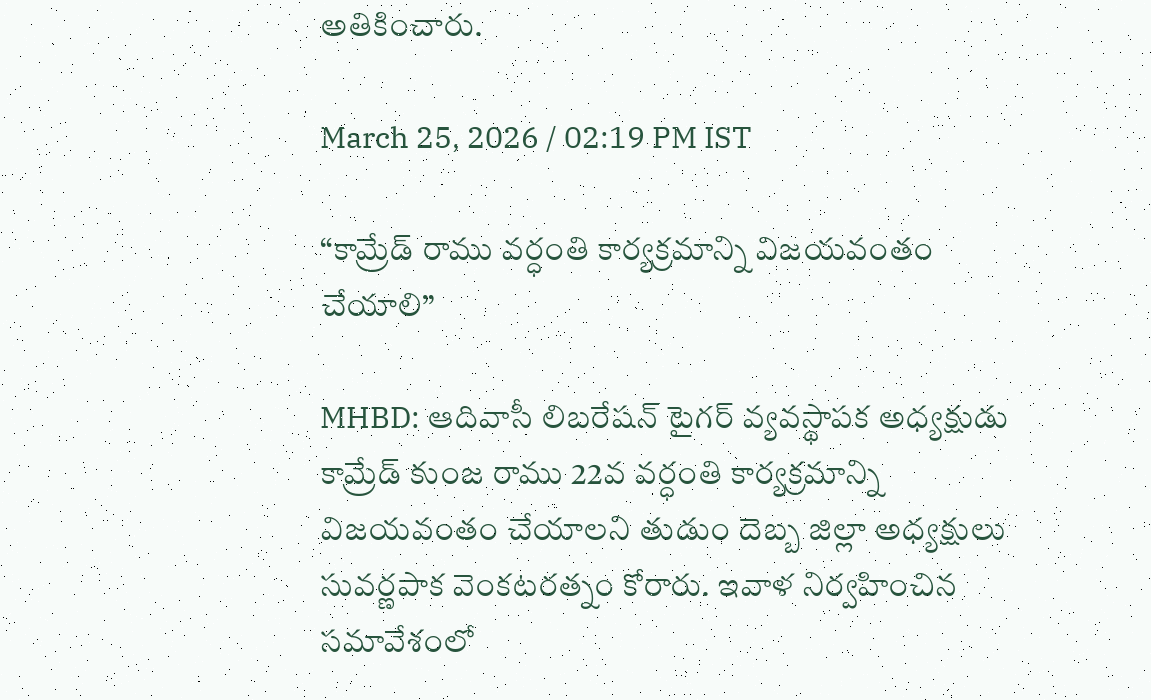అతికించారు.

March 25, 2026 / 02:19 PM IST

“కామ్రేడ్ రాము వర్ధంతి కార్యక్రమాన్ని విజయవంతం చేయాలి”

MHBD: ఆదివాసీ లిబరేషన్ టైగర్ వ్యవస్థాపక అధ్యక్షుడు కామ్రేడ్ కుంజ రాము 22వ వర్ధంతి కార్యక్రమాన్ని విజయవంతం చేయాలని తుడుం దెబ్బ జిల్లా అధ్యక్షులు సువర్ణపాక వెంకటరత్నం కోరారు. ఇవాళ నిర్వహించిన సమావేశంలో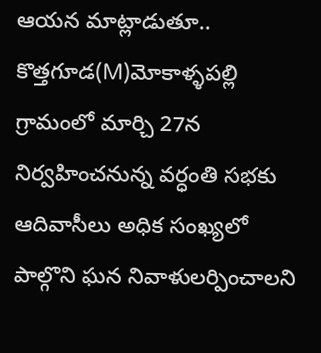ఆయన మాట్లాడుతూ.. కొత్తగూడ(M)మోకాళ్ళపల్లి గ్రామంలో మార్చి 27న నిర్వహించనున్న వర్ధంతి సభకు ఆదివాసీలు అధిక సంఖ్యలో పాల్గొని ఘన నివాళులర్పించాలని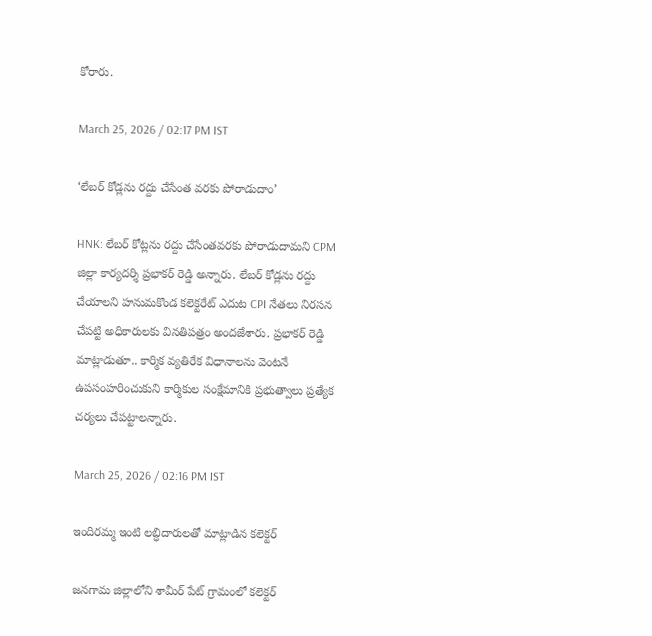కోరారు.

March 25, 2026 / 02:17 PM IST

‘లేబర్ కోడ్లను రద్దు చేసేంత వరకు పోరాడుదాం’

HNK: లేబర్ కోట్లను రద్దు చేసేంతవరకు పోరాడుదామని CPM జిల్లా కార్యదర్శి ప్రభాకర్ రెడ్డి అన్నారు. లేబర్ కోడ్లను రద్దు చేయాలని హనుమకొండ కలెక్టరేట్ ఎదుట CPI నేతలు నిరసన చేపట్టి అధికారులకు వినతిపత్రం అందజేశారు. ప్రభాకర్ రెడ్డి మాట్లాడుతూ.. కార్మిక వ్యతిరేక విధానాలను వెంటనే ఉపసంహరించుకుని కార్మికుల సంక్షేమానికి ప్రభుత్వాలు ప్రత్యేక చర్యలు చేపట్టాలన్నారు.

March 25, 2026 / 02:16 PM IST

ఇందిరమ్మ ఇంటి లబ్ధిదారులతో మాట్లాడిన కలెక్టర్

జనగామ జిల్లాలోని శామీర్ పేట్ గ్రామంలో కలెక్టర్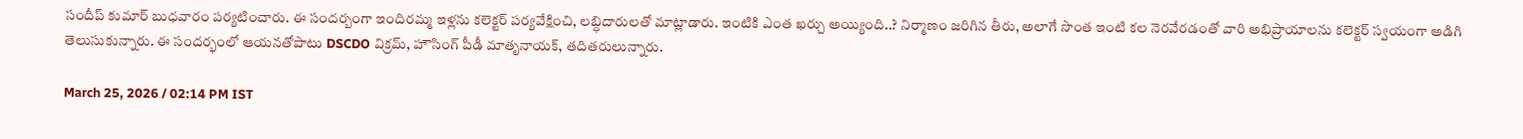సందీప్ కుమార్ బుధవారం పర్యటించారు. ఈ సందర్బంగా ఇందిరమ్మ ఇళ్లను కలెక్టర్ పర్యవేక్షించి, లబ్ధిదారులతో మాట్లాడారు. ఇంటికి ఎంత ఖర్చు అయ్యింది..? నిర్మాణం జరిగిన తీరు, అలాగే సొంత ఇంటి కల నెరవేరడంతో వారి అభిప్రాయాలను కలెక్టర్ స్వయంగా అడిగి తెలుసుకున్నారు. ఈ సందర్భంలో ఆయనతోపాటు DSCDO విక్రమ్, హౌసింగ్ పీడీ మాతృనాయక్, తదితరులున్నారు.

March 25, 2026 / 02:14 PM IST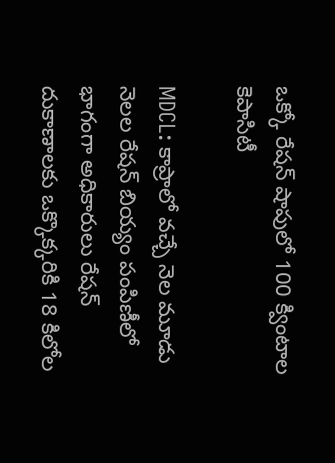ఒక్కో రేషన్ షాపులో 100 క్వింటాల కెపాసిటీ

MDCL: కాప్రాలో వచ్చే నెల మూడు నెలల రేషన్ బియ్యం పంపిణీలో భాగంగా అధికారులు రేషన్ దుకాణాలకు ఒక్కొక్కరికి 18 కిలోల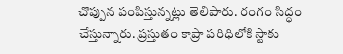చొప్పున పంపిస్తున్నట్లు తెలిపారు. రంగం సిద్ధం చేస్తున్నారు. ప్రస్తుతం కాప్రా పరిధిలోకి స్టాకు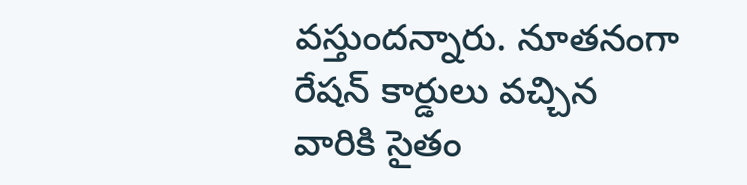వస్తుందన్నారు. నూతనంగా రేషన్ కార్డులు వచ్చిన వారికి సైతం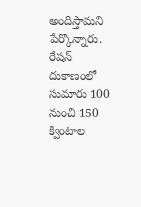అందిస్తామని పేర్కొన్నారు. రేషన్ దుకాణంలో సుమారు 100 నుంచి 150 క్వింటాల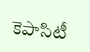కెపాసిటీ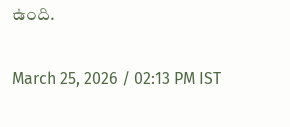ఉంది.

March 25, 2026 / 02:13 PM IST